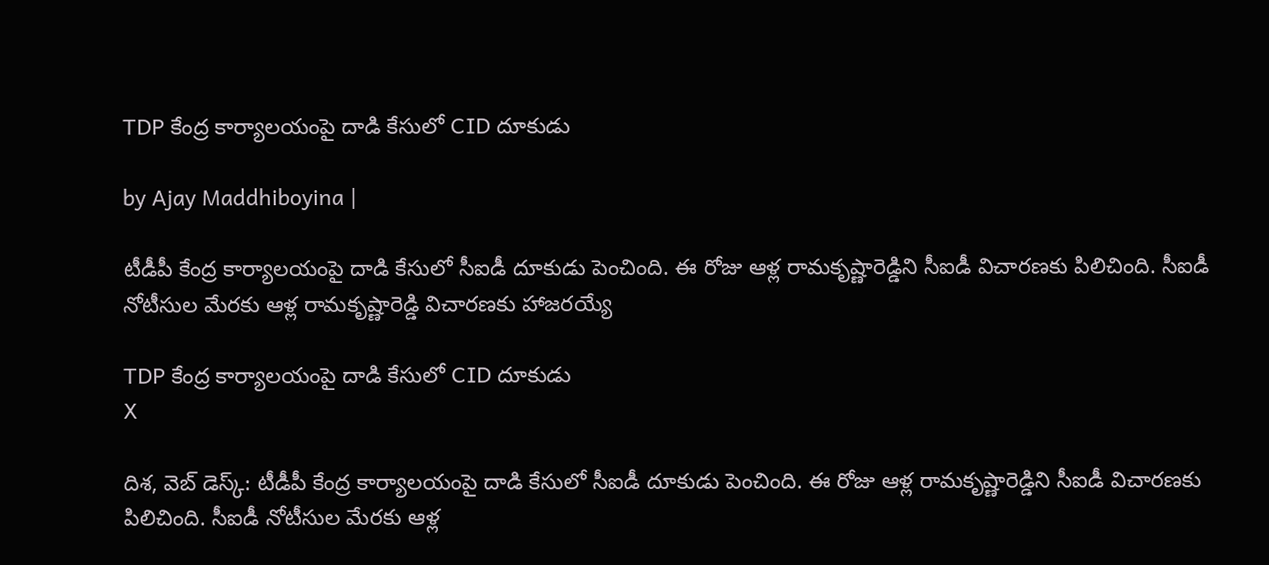TDP కేంద్ర కార్యాలయంపై దాడి కేసులో CID దూకుడు

by Ajay Maddhiboyina |

టీడీపీ కేంద్ర కార్యాలయంపై దాడి కేసులో సీఐడీ దూకుడు పెంచింది. ఈ రోజు ఆళ్ల రామకృష్ణారెడ్డిని సీఐడీ విచార‌ణ‌కు పిలిచింది. సీఐడీ నోటీసుల మేర‌కు ఆళ్ల రామ‌కృష్ణారెడ్డి విచార‌ణ‌కు హాజ‌ర‌య్యే

TDP కేంద్ర కార్యాలయంపై దాడి కేసులో CID దూకుడు
X

దిశ, వెబ్ డెస్క్: టీడీపీ కేంద్ర కార్యాలయంపై దాడి కేసులో సీఐడీ దూకుడు పెంచింది. ఈ రోజు ఆళ్ల రామకృష్ణారెడ్డిని సీఐడీ విచార‌ణ‌కు పిలిచింది. సీఐడీ నోటీసుల మేర‌కు ఆళ్ల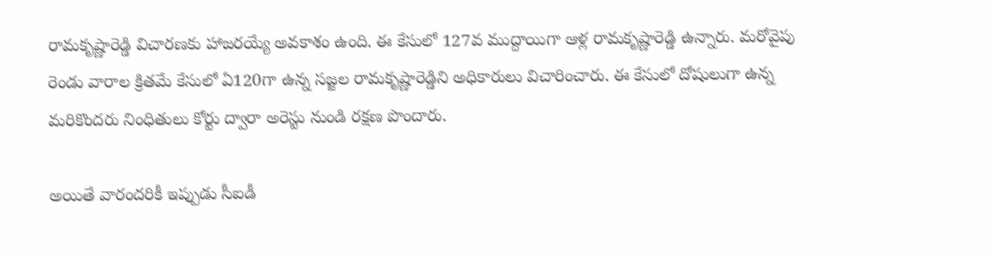రామ‌కృష్ణారెడ్డి విచార‌ణ‌కు హాజ‌ర‌య్యే అవ‌కాశం ఉంది. ఈ కేసులో 127వ ముద్దాయిగా ఆళ్ల రామకృష్ణారెడ్డి ఉన్నారు. మ‌రోవైపు రెండు వారాల క్రిత‌మే కేసులో ఏ120గా ఉన్న స‌జ్జ‌ల రామ‌కృష్ణారెడ్డిని అధికారులు విచారించారు. ఈ కేసులో దోషులుగా ఉన్న మ‌రికొంద‌రు నింధితులు కోర్టు ద్వారా అరెస్టు నుండి ర‌క్ష‌ణ పొందారు.

అయితే వారంద‌రికీ ఇప్పుడు సీఐడీ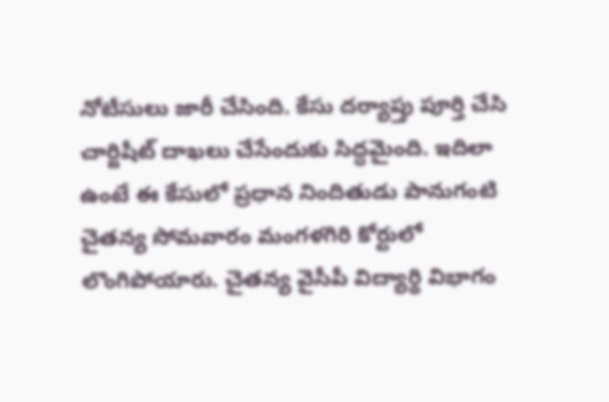నోటీసులు జారీ చేసింది. కేసు ద‌ర్యాప్తు పూర్తి చేసి చార్జిషీట్ దాఖ‌లు చేసేందుకు సిద్ధ‌మైంది. ఇదిలా ఉంటే ఈ కేసులో ప్ర‌ధాన నిందితుడు పానుగంటి చైత‌న్య సోమ‌వారం మంగ‌ళ‌గిరి కోర్టులో లొంగిపోయారు. చైత‌న్య వైసీపీ విద్యార్థి విభాగం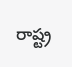రాష్ట్ర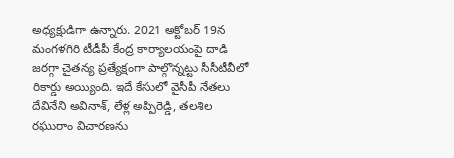అధ్య‌క్షుడిగా ఉన్నారు. 2021 అక్టోబ‌ర్ 19న మంగ‌ళ‌గిరి టీడీపీ కేంద్ర కార్యాల‌యంపై దాడి జ‌ర‌గ్గా చైత‌న్య ప్ర‌త్యేక్షంగా పాల్గొన్న‌ట్టు సీసీటీవీలో రికార్డు అయ్యింది. ఇదే కేసులో వైసీపీ నేత‌లు దేవినేని అవినాశ్, లేళ్ల అప్పిరెడ్డి, త‌ల‌శిల ర‌ఘురాం విచార‌ణ‌ను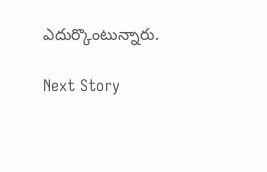ఎదుర్కొంటున్నారు.

Next Story